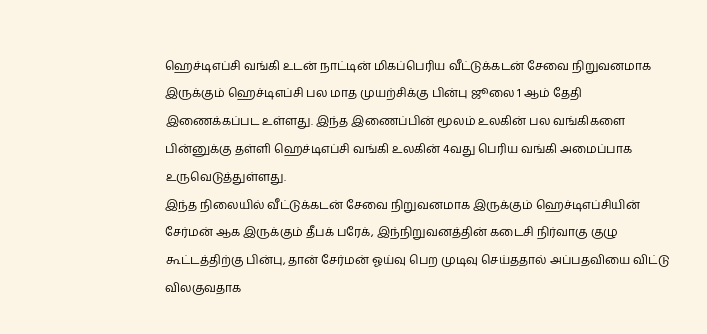ஹெச்டிஎப்சி வங்கி உடன் நாட்டின் மிகப்பெரிய வீட்டுக்கடன் சேவை நிறுவனமாக இருக்கும் ஹெச்டிஎப்சி பல மாத முயற்சிக்கு பின்பு ஜூலை 1 ஆம் தேதி இணைக்கப்பட உள்ளது. இந்த இணைப்பின் மூலம் உலகின் பல வங்கிகளை பின்னுக்கு தள்ளி ஹெச்டிஎப்சி வங்கி உலகின் 4வது பெரிய வங்கி அமைப்பாக உருவெடுத்துள்ளது.
இந்த நிலையில் வீட்டுக்கடன் சேவை நிறுவனமாக இருக்கும் ஹெச்டிஎப்சியின் சேர்மன் ஆக இருக்கும் தீபக் பரேக், இந்நிறுவனத்தின் கடைசி நிர்வாகு குழு கூட்டத்திற்கு பின்பு, தான் சேர்மன் ஓய்வு பெற முடிவு செய்ததால் அப்பதவியை விட்டு விலகுவதாக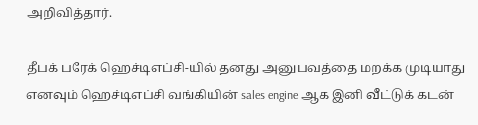அறிவித்தார்.

தீபக் பரேக் ஹெச்டிஎப்சி-யில் தனது அனுபவத்தை மறக்க முடியாது எனவும் ஹெச்டிஎப்சி வங்கியின் sales engine ஆக இனி வீட்டுக் கடன்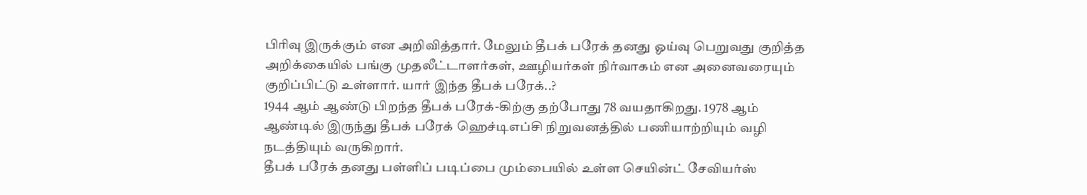பிரிவு இருக்கும் என அறிவித்தார். மேலும் தீபக் பரேக் தனது ஓய்வு பெறுவது குறித்த அறிக்கையில் பங்கு முதலீட்டாளர்கள், ஊழியர்கள் நிர்வாகம் என அனைவரையும் குறிப்பிட்டு உள்ளார். யார் இந்த தீபக் பரேக்..?
1944 ஆம் ஆண்டு பிறந்த தீபக் பரேக்-கிற்கு தற்போது 78 வயதாகிறது. 1978 ஆம் ஆண்டில் இருந்து தீபக் பரேக் ஹெச்டிஎப்சி நிறுவனத்தில் பணியாற்றியும் வழி நடத்தியும் வருகிறார்.
தீபக் பரேக் தனது பள்ளிப் படிப்பை மும்பையில் உள்ள செயின்ட் சேவியர்ஸ்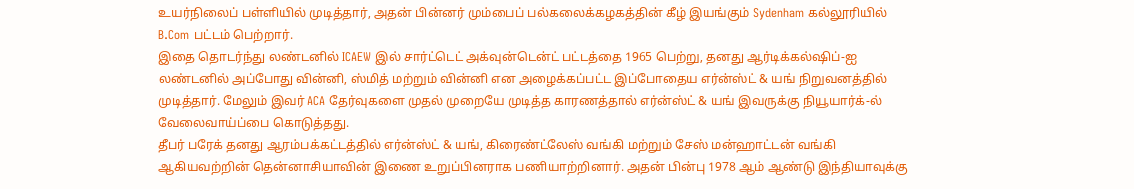உயர்நிலைப் பள்ளியில் முடித்தார், அதன் பின்னர் மும்பைப் பல்கலைக்கழகத்தின் கீழ் இயங்கும் Sydenham கல்லூரியில் B.Com பட்டம் பெற்றார்.
இதை தொடர்ந்து லண்டனில் ICAEW இல் சார்ட்டெட் அக்வுன்டென்ட் பட்டத்தை 1965 பெற்று, தனது ஆர்டிக்கல்ஷிப்-ஐ லண்டனில் அப்போது வின்னி, ஸ்மித் மற்றும் வின்னி என அழைக்கப்பட்ட இப்போதைய எர்ன்ஸ்ட் & யங் நிறுவனத்தில் முடித்தார். மேலும் இவர் ACA தேர்வுகளை முதல் முறையே முடித்த காரணத்தால் எர்ன்ஸ்ட் & யங் இவருக்கு நியூயார்க்-ல் வேலைவாய்ப்பை கொடுத்தது.
தீபர் பரேக் தனது ஆரம்பக்கட்டத்தில் எர்ன்ஸ்ட் & யங், கிரைண்ட்லேஸ் வங்கி மற்றும் சேஸ் மன்ஹாட்டன் வங்கி ஆகியவற்றின் தென்னாசியாவின் இணை உறுப்பினராக பணியாற்றினார். அதன் பின்பு 1978 ஆம் ஆண்டு இந்தியாவுக்கு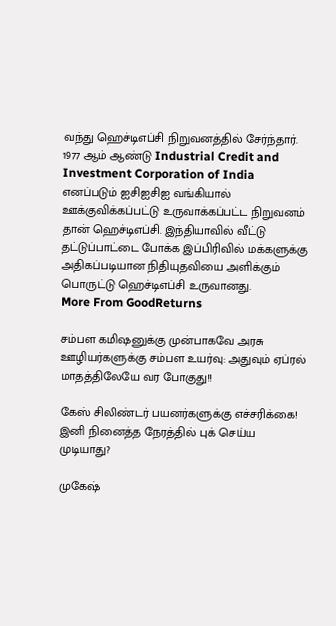வந்து ஹெச்டிஎப்சி நிறுவனத்தில் சேர்ந்தார்.
1977 ஆம் ஆண்டு Industrial Credit and Investment Corporation of India எனப்படும் ஐசிஐசிஐ வங்கியால் ஊக்குவிக்கப்பட்டு உருவாக்கப்பட்ட நிறுவனம் தான் ஹெச்டிஎப்சி. இந்தியாவில் வீட்டு தட்டுப்பாட்டை போக்க இப்பிரிவில் மக்களுக்கு அதிகப்படியான நிதியுதவியை அளிக்கும் பொருட்டு ஹெச்டிஎப்சி உருவானது.
More From GoodReturns

சம்பள கமிஷனுக்கு முன்பாகவே அரசு ஊழியர்களுக்கு சம்பள உயர்வு: அதுவும் ஏப்ரல் மாதத்திலேயே வர போகுது!!

கேஸ் சிலிண்டர் பயனர்களுக்கு எச்சரிக்கை! இனி நினைத்த நேரத்தில் புக் செய்ய முடியாது?

முகேஷ்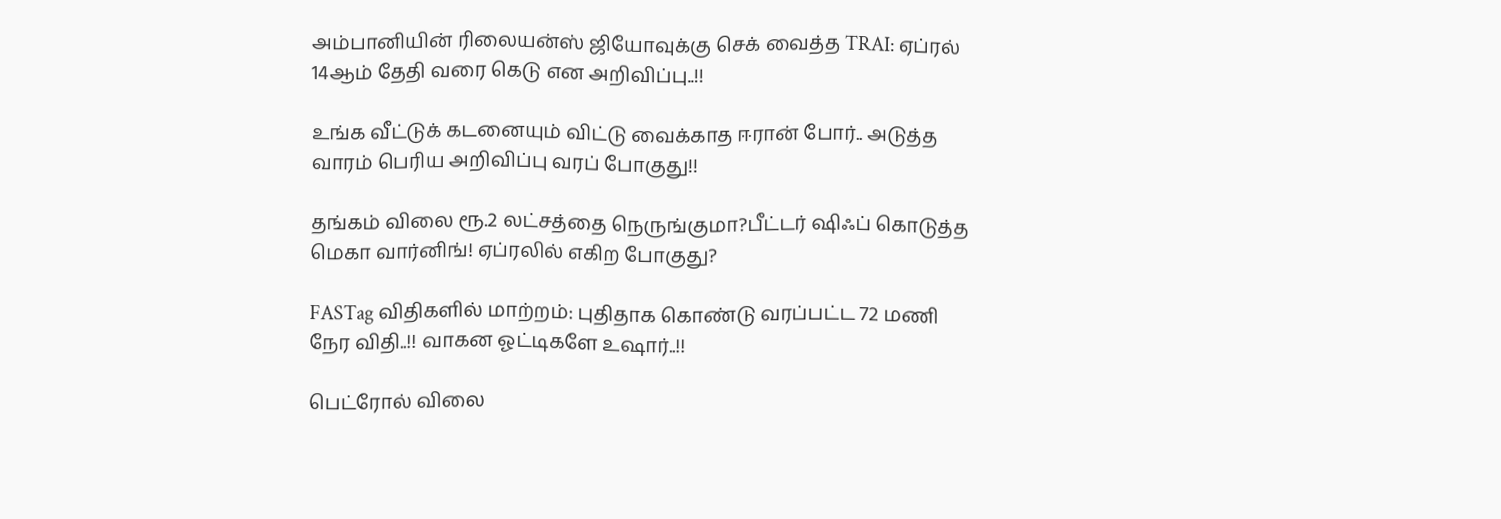அம்பானியின் ரிலையன்ஸ் ஜியோவுக்கு செக் வைத்த TRAI: ஏப்ரல் 14ஆம் தேதி வரை கெடு என அறிவிப்பு..!!

உங்க வீட்டுக் கடனையும் விட்டு வைக்காத ஈரான் போர்.. அடுத்த வாரம் பெரிய அறிவிப்பு வரப் போகுது!!

தங்கம் விலை ரூ.2 லட்சத்தை நெருங்குமா?பீட்டர் ஷிஃப் கொடுத்த மெகா வார்னிங்! ஏப்ரலில் எகிற போகுது?

FASTag விதிகளில் மாற்றம்: புதிதாக கொண்டு வரப்பட்ட 72 மணி நேர விதி..!! வாகன ஓட்டிகளே உஷார்..!!

பெட்ரோல் விலை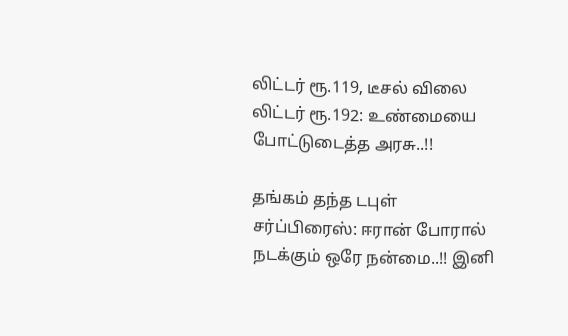லிட்டர் ரூ.119, டீசல் விலை லிட்டர் ரூ.192: உண்மையை போட்டுடைத்த அரசு..!!

தங்கம் தந்த டபுள் சர்ப்பிரைஸ்: ஈரான் போரால் நடக்கும் ஒரே நன்மை..!! இனி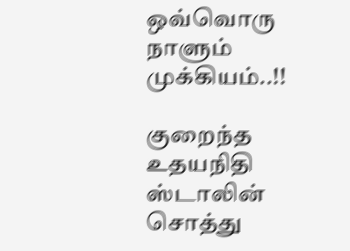ஒவ்வொரு நாளும் முக்கியம்..!!

குறைந்த உதயநிதி ஸ்டாலின் சொத்து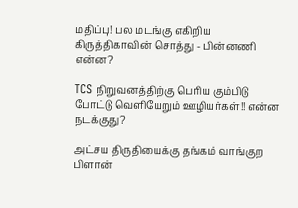மதிப்பு! பல மடங்கு எகிறிய கிருத்திகாவின் சொத்து - பின்னணி என்ன?

TCS நிறுவனத்திற்கு பெரிய கும்பிடு போட்டு வெளியேறும் ஊழியர்கள்!! என்ன நடக்குது?

அட்சய திருதியைக்கு தங்கம் வாங்குற பிளான்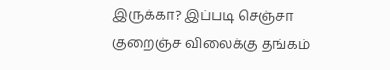இருக்கா? இப்படி செஞ்சா குறைஞ்ச விலைக்கு தங்கம்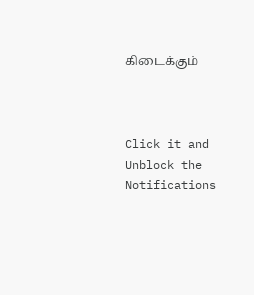கிடைக்கும்



Click it and Unblock the Notifications